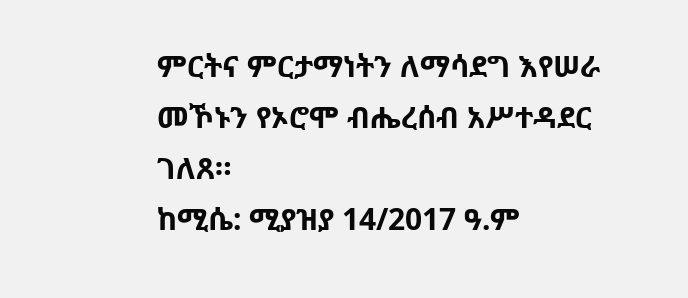ምርትና ምርታማነትን ለማሳደግ እየሠራ መኾኑን የኦሮሞ ብሔረሰብ አሥተዳደር ገለጸ።
ከሚሴ: ሚያዝያ 14/2017 ዓ.ም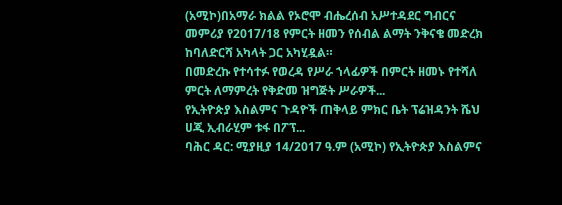(አሚኮ)በአማራ ክልል የኦሮሞ ብሔረሰብ አሥተዳደር ግብርና መምሪያ የ2017/18 የምርት ዘመን የሰብል ልማት ንቅናቄ መድረክ ከባለድርሻ አካላት ጋር አካሂዷል።
በመድረኩ የተሳተፉ የወረዳ የሥራ ኀላፊዎች በምርት ዘመኑ የተሻለ ምርት ለማምረት የቅድመ ዝግጅት ሥራዎች...
የኢትዮጵያ እስልምና ጉዳዮች ጠቅላይ ምክር ቤት ፕሬዝዳንት ሼህ ሀጂ ኢብራሂም ቱፋ በፖፕ...
ባሕር ዳር: ሚያዚያ 14/2017 ዓ.ም (አሚኮ) የኢትዮጵያ እስልምና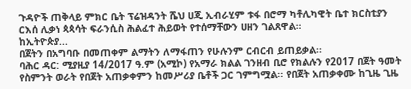ጉዳዮች ጠቅላይ ምክር ቤት ፕሬዝዳንት ሼህ ሀጂ ኢብራሂም ቱፋ በሮማ ካቶሊካዊት ቤተ ክርስቲያን ርእሰ ሊቃነ ጳጳሳት ፍራንሲስ ሕልፈተ ሕይወት የተሰማቸውን ሀዘን ገልጸዋል።
ከኢትዮጵያ...
በጀትን በአግባቡ በመጠቀም ልማትን ለማፋጠን የሁሉንም ርብርብ ይጠይቃል፡፡
ባሕር ዳር: ሚያዚያ 14/2017 ዓ.ም (አሚኮ) የአማራ ክልል ገንዘብ ቢሮ የክልሉን የ2017 በጀት ዓመት የስምንት ወራት የበጀት አጠቃቀምን ከመሥሪያ ቤቶች ጋር ገምግሟል፡፡ የበጀት አጠቃቀሙ ከጊዜ ጊዜ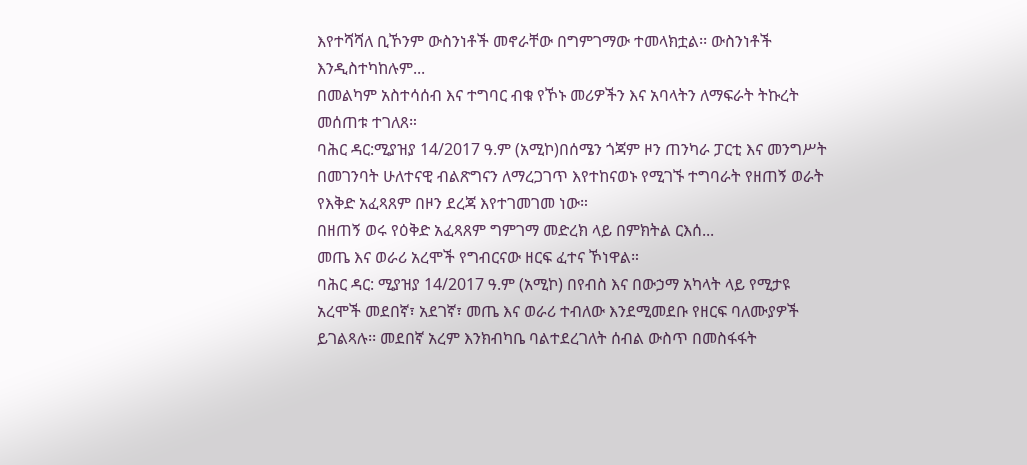እየተሻሻለ ቢኾንም ውስንነቶች መኖራቸው በግምገማው ተመላክቷል፡፡ ውስንነቶች እንዲስተካከሉም...
በመልካም አስተሳሰብ እና ተግባር ብቁ የኾኑ መሪዎችን እና አባላትን ለማፍራት ትኩረት መሰጠቱ ተገለጸ።
ባሕር ዳር:ሚያዝያ 14/2017 ዓ.ም (አሚኮ)በሰሜን ጎጃም ዞን ጠንካራ ፓርቲ እና መንግሥት በመገንባት ሁለተናዊ ብልጽግናን ለማረጋገጥ እየተከናወኑ የሚገኙ ተግባራት የዘጠኝ ወራት የእቅድ አፈጻጸም በዞን ደረጃ እየተገመገመ ነው።
በዘጠኝ ወሩ የዕቅድ አፈጻጸም ግምገማ መድረክ ላይ በምክትል ርእሰ...
መጤ እና ወራሪ አረሞች የግብርናው ዘርፍ ፈተና ኾነዋል።
ባሕር ዳር: ሚያዝያ 14/2017 ዓ.ም (አሚኮ) በየብስ እና በውኃማ አካላት ላይ የሚታዩ አረሞች መደበኛ፣ አደገኛ፣ መጤ እና ወራሪ ተብለው እንደሚመደቡ የዘርፍ ባለሙያዎች ይገልጻሉ፡፡ መደበኛ አረም እንክብካቤ ባልተደረገለት ሰብል ውስጥ በመስፋፋት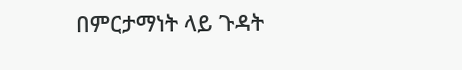በምርታማነት ላይ ጉዳት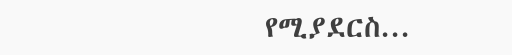የሚያደርስ...